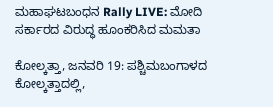ಮಹಾಘಟಬಂಧನ Rally LIVE: ಮೋದಿ ಸರ್ಕಾರದ ವಿರುದ್ಧ ಹೂಂಕರಿಸಿದ ಮಮತಾ

ಕೋಲ್ಕತ್ತಾ, ಜನವರಿ 19: ಪಶ್ಚಿಮಬಂಗಾಳದ ಕೋಲ್ಕತ್ತಾದಲ್ಲಿ,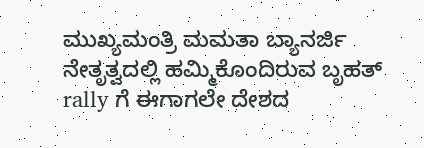ಮುಖ್ಯಮಂತ್ರಿ ಮಮತಾ ಬ್ಯಾನರ್ಜಿ ನೇತೃತ್ವದಲ್ಲಿ ಹಮ್ಮಿಕೊಂದಿರುವ ಬೃಹತ್ rally ಗೆ ಈಗಾಗಲೇ ದೇಶದ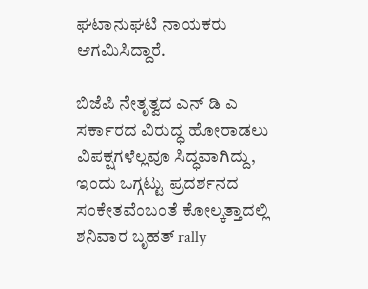ಘಟಾನುಘಟಿ ನಾಯಕರು ಆಗಮಿಸಿದ್ದಾರೆ.

ಬಿಜೆಪಿ ನೇತೃತ್ವದ ಎನ್ ಡಿ ಎ ಸರ್ಕಾರದ ವಿರುದ್ಧ ಹೋರಾಡಲು ವಿಪಕ್ಷಗಳೆಲ್ಲವೂ ಸಿದ್ಧವಾಗಿದ್ದು, ಇಂದು ಒಗ್ಗಟ್ಟು ಪ್ರದರ್ಶನದ ಸಂಕೇತವೆಂಬಂತೆ ಕೋಲ್ಕತ್ತಾದಲ್ಲಿ ಶನಿವಾರ ಬೃಹತ್ rally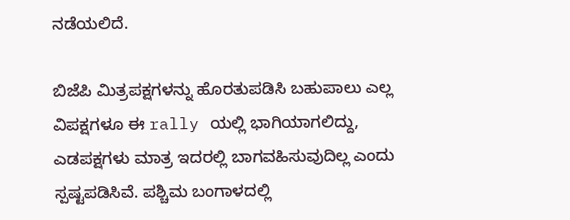ನಡೆಯಲಿದೆ.

ಬಿಜೆಪಿ ಮಿತ್ರಪಕ್ಷಗಳನ್ನು ಹೊರತುಪಡಿಸಿ ಬಹುಪಾಲು ಎಲ್ಲ ವಿಪಕ್ಷಗಳೂ ಈ rally ಯಲ್ಲಿ ಭಾಗಿಯಾಗಲಿದ್ದು, ಎಡಪಕ್ಷಗಳು ಮಾತ್ರ ಇದರಲ್ಲಿ ಬಾಗವಹಿಸುವುದಿಲ್ಲ ಎಂದು ಸ್ಪಷ್ಟಪಡಿಸಿವೆ. ಪಶ್ಚಿಮ ಬಂಗಾಳದಲ್ಲಿ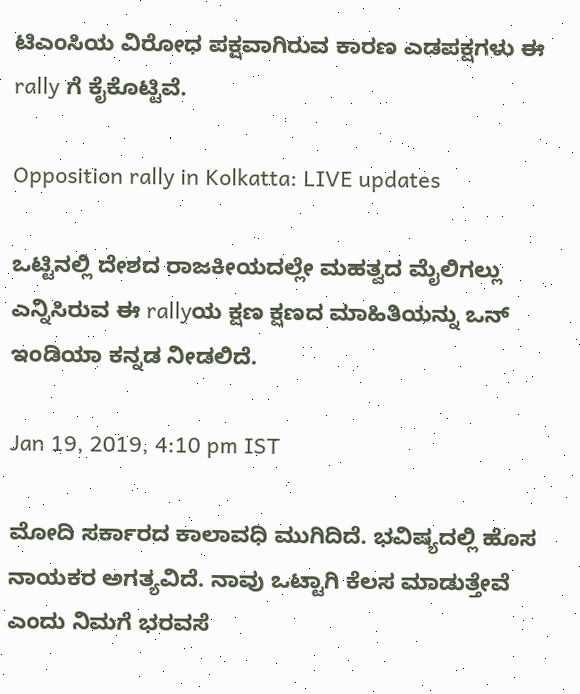ಟಿಎಂಸಿಯ ವಿರೋಧ ಪಕ್ಷವಾಗಿರುವ ಕಾರಣ ಎಡಪಕ್ಷಗಳು ಈ rally ಗೆ ಕೈಕೊಟ್ಟಿವೆ.

Opposition rally in Kolkatta: LIVE updates

ಒಟ್ಟಿನಲ್ಲಿ ದೇಶದ ರಾಜಕೀಯದಲ್ಲೇ ಮಹತ್ವದ ಮೈಲಿಗಲ್ಲು ಎನ್ನಿಸಿರುವ ಈ rallyಯ ಕ್ಷಣ ಕ್ಷಣದ ಮಾಹಿತಿಯನ್ನು ಒನ್ ಇಂಡಿಯಾ ಕನ್ನಡ ನೀಡಲಿದೆ.

Jan 19, 2019, 4:10 pm IST

ಮೋದಿ ಸರ್ಕಾರದ ಕಾಲಾವಧಿ ಮುಗಿದಿದೆ. ಭವಿಷ್ಯದಲ್ಲಿ ಹೊಸ ನಾಯಕರ ಅಗತ್ಯವಿದೆ. ನಾವು ಒಟ್ಟಾಗಿ ಕೆಲಸ ಮಾಡುತ್ತೇವೆ ಎಂದು ನಿಮಗೆ ಭರವಸೆ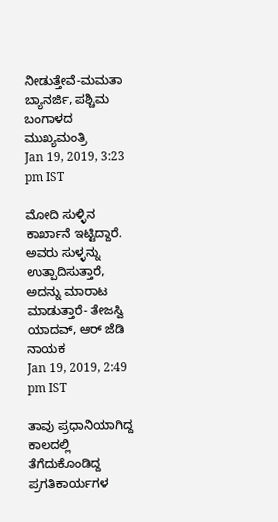ನೀಡುತ್ತೇವೆ-ಮಮತಾ ಬ್ಯಾನರ್ಜಿ, ಪಶ್ಚಿಮ ಬಂಗಾಳದ ಮುಖ್ಯಮಂತ್ರಿ
Jan 19, 2019, 3:23 pm IST

ಮೋದಿ ಸುಳ್ಳಿನ ಕಾರ್ಖಾನೆ ಇಟ್ಟಿದ್ದಾರೆ. ಅವರು ಸುಳ್ಳನ್ನು ಉತ್ಪಾದಿಸುತ್ತಾರೆ, ಅದನ್ನು ಮಾರಾಟ ಮಾಡುತ್ತಾರೆ- ತೇಜಸ್ವಿ ಯಾದವ್, ಆರ್ ಜೆಡಿ ನಾಯಕ
Jan 19, 2019, 2:49 pm IST

ತಾವು ಪ್ರಧಾನಿಯಾಗಿದ್ದ ಕಾಲದಲ್ಲಿ ತೆಗೆದುಕೊಂಡಿದ್ದ ಪ್ರಗತಿಕಾರ್ಯಗಳ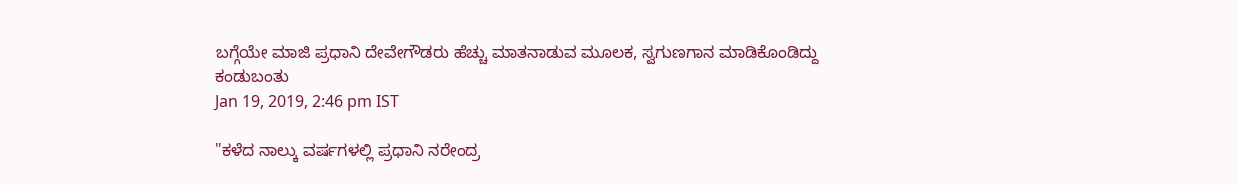ಬಗ್ಗೆಯೇ ಮಾಜಿ ಪ್ರಧಾನಿ ದೇವೇಗೌಡರು ಹೆಚ್ಚು ಮಾತನಾಡುವ ಮೂಲಕ, ಸ್ವಗುಣಗಾನ ಮಾಡಿಕೊಂಡಿದ್ದು ಕಂಡುಬಂತು
Jan 19, 2019, 2:46 pm IST

"ಕಳೆದ ನಾಲ್ಕು ವರ್ಷಗಳಲ್ಲಿ ಪ್ರಧಾನಿ ನರೇಂದ್ರ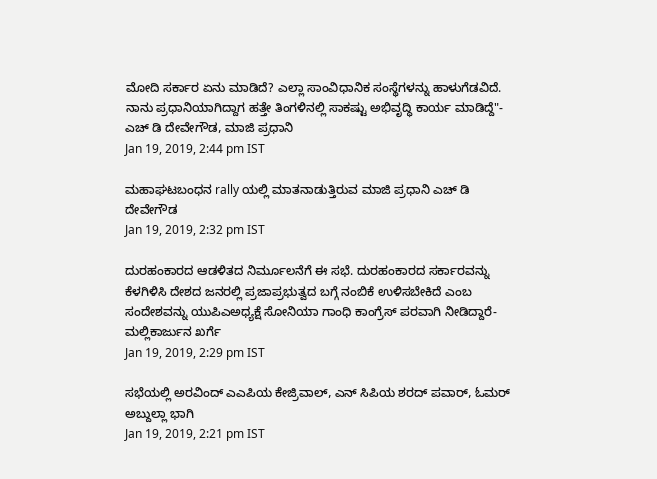ಮೋದಿ ಸರ್ಕಾರ ಏನು ಮಾಡಿದೆ? ಎಲ್ಲಾ ಸಾಂವಿಧಾನಿಕ ಸಂಸ್ಥೆಗಳನ್ನು ಹಾಳುಗೆಡವಿದೆ. ನಾನು ಪ್ರಧಾನಿಯಾಗಿದ್ದಾಗ ಹತ್ತೇ ತಿಂಗಳಿನಲ್ಲಿ ಸಾಕಷ್ಟು ಅಭಿವೃದ್ಧಿ ಕಾರ್ಯ ಮಾಡಿದ್ದೆ"- ಎಚ್ ಡಿ ದೇವೇಗೌಡ, ಮಾಜಿ ಪ್ರಧಾನಿ
Jan 19, 2019, 2:44 pm IST

ಮಹಾಘಟಬಂಧನ rally ಯಲ್ಲಿ ಮಾತನಾಡುತ್ತಿರುವ ಮಾಜಿ ಪ್ರಧಾನಿ ಎಚ್ ಡಿ ದೇವೇಗೌಡ
Jan 19, 2019, 2:32 pm IST

ದುರಹಂಕಾರದ ಆಡಳಿತದ ನಿರ್ಮೂಲನೆಗೆ ಈ ಸಭೆ. ದುರಹಂಕಾರದ ಸರ್ಕಾರವನ್ನು ಕೆಳಗಿಳಿಸಿ ದೇಶದ ಜನರಲ್ಲಿ ಪ್ರಜಾಪ್ರಭುತ್ವದ ಬಗ್ಗೆ ನಂಬಿಕೆ ಉಳಿಸಬೇಕಿದೆ ಎಂಬ ಸಂದೇಶವನ್ನು ಯುಪಿಎಅಧ್ಯಕ್ಷೆ ಸೋನಿಯಾ ಗಾಂಧಿ ಕಾಂಗ್ರೆಸ್ ಪರವಾಗಿ ನೀಡಿದ್ದಾರೆ- ಮಲ್ಲಿಕಾರ್ಜುನ ಖರ್ಗೆ
Jan 19, 2019, 2:29 pm IST

ಸಭೆಯಲ್ಲಿ ಅರವಿಂದ್ ಎಎಪಿಯ ಕೇಜ್ರಿವಾಲ್, ಎನ್ ಸಿಪಿಯ ಶರದ್ ಪವಾರ್, ಓಮರ್ ಅಬ್ದುಲ್ಲಾ ಭಾಗಿ
Jan 19, 2019, 2:21 pm IST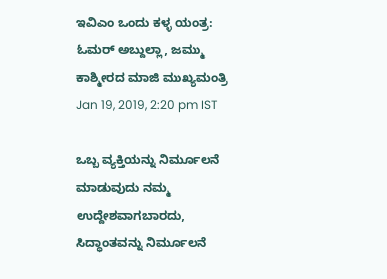ಇವಿಎಂ ಒಂದು ಕಳ್ಳ ಯಂತ್ರ: ಓಮರ್ ಅಬ್ದುಲ್ಲಾ, ಜಮ್ಮು ಕಾಶ್ಮೀರದ ಮಾಜಿ ಮುಖ್ಯಮಂತ್ರಿ
Jan 19, 2019, 2:20 pm IST

ಒಬ್ಬ ವ್ಯಕ್ತಿಯನ್ನು ನಿರ್ಮೂಲನೆ ಮಾಡುವುದು ನಮ್ಮ ಉದ್ದೇಶವಾಗಬಾರದು, ಸಿದ್ಧಾಂತವನ್ನು ನಿರ್ಮೂಲನೆ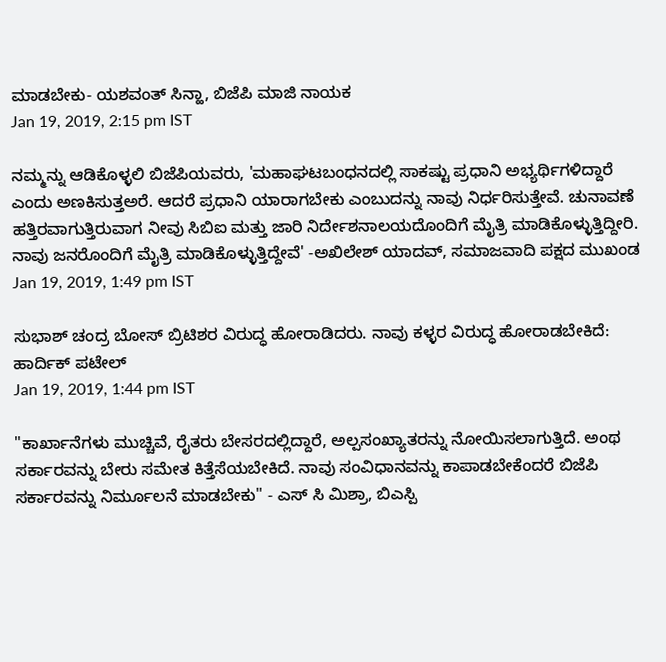ಮಾಡಬೇಕು- ಯಶವಂತ್ ಸಿನ್ಹಾ, ಬಿಜೆಪಿ ಮಾಜಿ ನಾಯಕ
Jan 19, 2019, 2:15 pm IST

ನಮ್ಮನ್ನು ಆಡಿಕೊಳ್ಳಲಿ ಬಿಜೆಪಿಯವರು, 'ಮಹಾಘಟಬಂಧನದಲ್ಲಿ ಸಾಕಷ್ಟು ಪ್ರಧಾನಿ ಅಭ್ಯರ್ಥಿಗಳಿದ್ದಾರೆ ಎಂದು ಅಣಕಿಸುತ್ತಅರೆ. ಆದರೆ ಪ್ರಧಾನಿ ಯಾರಾಗಬೇಕು ಎಂಬುದನ್ನು ನಾವು ನಿರ್ಧರಿಸುತ್ತೇವೆ. ಚುನಾವಣೆ ಹತ್ತಿರವಾಗುತ್ತಿರುವಾಗ ನೀವು ಸಿಬಿಐ ಮತ್ತು ಜಾರಿ ನಿರ್ದೇಶನಾಲಯದೊಂದಿಗೆ ಮೈತ್ರಿ ಮಾಡಿಕೊಳ್ಳುತ್ತಿದ್ದೀರಿ. ನಾವು ಜನರೊಂದಿಗೆ ಮೈತ್ರಿ ಮಾಡಿಕೊಳ್ಳುತ್ತಿದ್ದೇವೆ' -ಅಖಿಲೇಶ್ ಯಾದವ್, ಸಮಾಜವಾದಿ ಪಕ್ಷದ ಮುಖಂಡ
Jan 19, 2019, 1:49 pm IST

ಸುಭಾಶ್ ಚಂದ್ರ ಬೋಸ್ ಬ್ರಿಟಿಶರ ವಿರುದ್ಧ ಹೋರಾಡಿದರು. ನಾವು ಕಳ್ಳರ ವಿರುದ್ಧ ಹೋರಾಡಬೇಕಿದೆ: ಹಾರ್ದಿಕ್ ಪಟೇಲ್
Jan 19, 2019, 1:44 pm IST

"ಕಾರ್ಖಾನೆಗಳು ಮುಚ್ಚಿವೆ, ರೈತರು ಬೇಸರದಲ್ಲಿದ್ದಾರೆ, ಅಲ್ಪಸಂಖ್ಯಾತರನ್ನು ನೋಯಿಸಲಾಗುತ್ತಿದೆ. ಅಂಥ ಸರ್ಕಾರವನ್ನು ಬೇರು ಸಮೇತ ಕಿತ್ತೆಸೆಯಬೇಕಿದೆ. ನಾವು ಸಂವಿಧಾನವನ್ನು ಕಾಪಾಡಬೇಕೆಂದರೆ ಬಿಜೆಪಿ ಸರ್ಕಾರವನ್ನು ನಿರ್ಮೂಲನೆ ಮಾಡಬೇಕು" - ಎಸ್ ಸಿ ಮಿಶ್ರಾ, ಬಿಎಸ್ಪಿ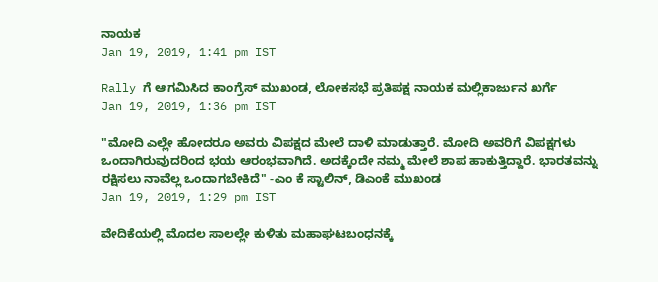ನಾಯಕ
Jan 19, 2019, 1:41 pm IST

Rally ಗೆ ಆಗಮಿಸಿದ ಕಾಂಗ್ರೆಸ್ ಮುಖಂಡ, ಲೋಕಸಭೆ ಪ್ರತಿಪಕ್ಷ ನಾಯಕ ಮಲ್ಲಿಕಾರ್ಜುನ ಖರ್ಗೆ
Jan 19, 2019, 1:36 pm IST

"ಮೋದಿ ಎಲ್ಲೇ ಹೋದರೂ ಅವರು ವಿಪಕ್ಷದ ಮೇಲೆ ದಾಳಿ ಮಾಡುತ್ತಾರೆ. ಮೋದಿ ಅವರಿಗೆ ವಿಪಕ್ಷಗಳು ಒಂದಾಗಿರುವುದರಿಂದ ಭಯ ಆರಂಭವಾಗಿದೆ. ಅದಕ್ಕೆಂದೇ ನಮ್ಮ ಮೇಲೆ ಶಾಪ ಹಾಕುತ್ತಿದ್ದಾರೆ. ಭಾರತವನ್ನು ರಕ್ಷಿಸಲು ನಾವೆಲ್ಲ ಒಂದಾಗಬೇಕಿದೆ" -ಎಂ ಕೆ ಸ್ಟಾಲಿನ್, ಡಿಎಂಕೆ ಮುಖಂಡ
Jan 19, 2019, 1:29 pm IST

ವೇದಿಕೆಯಲ್ಲಿ ಮೊದಲ ಸಾಲಲ್ಲೇ ಕುಳಿತು ಮಹಾಘಟಬಂಧನಕ್ಕೆ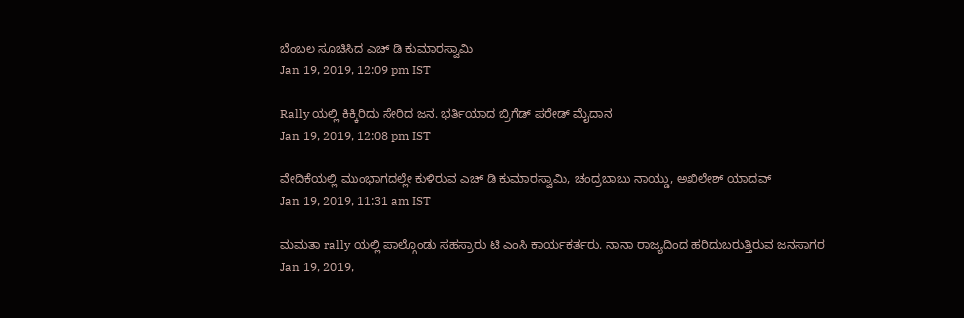ಬೆಂಬಲ ಸೂಚಿಸಿದ ಎಚ್ ಡಿ ಕುಮಾರಸ್ವಾಮಿ
Jan 19, 2019, 12:09 pm IST

Rally ಯಲ್ಲಿ ಕಿಕ್ಕಿರಿದು ಸೇರಿದ ಜನ. ಭರ್ತಿಯಾದ ಬ್ರಿಗೆಡ್ ಪರೇಡ್ ಮೈದಾನ
Jan 19, 2019, 12:08 pm IST

ವೇದಿಕೆಯಲ್ಲಿ ಮುಂಭಾಗದಲ್ಲೇ ಕುಳಿರುವ ಎಚ್ ಡಿ ಕುಮಾರಸ್ವಾಮಿ, ಚಂದ್ರಬಾಬು ನಾಯ್ಡು, ಅಖಿಲೇಶ್ ಯಾದವ್
Jan 19, 2019, 11:31 am IST

ಮಮತಾ rally ಯಲ್ಲಿ ಪಾಲ್ಗೊಂಡು ಸಹಸ್ರಾರು ಟಿ ಎಂಸಿ ಕಾರ್ಯಕರ್ತರು. ನಾನಾ ರಾಜ್ಯದಿಂದ ಹರಿದುಬರುತ್ತಿರುವ ಜನಸಾಗರ
Jan 19, 2019,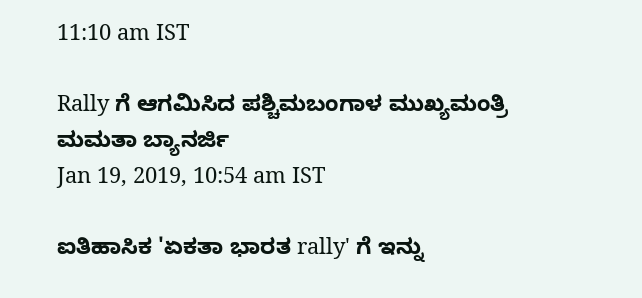11:10 am IST

Rally ಗೆ ಆಗಮಿಸಿದ ಪಶ್ಚಿಮಬಂಗಾಳ ಮುಖ್ಯಮಂತ್ರಿ ಮಮತಾ ಬ್ಯಾನರ್ಜಿ
Jan 19, 2019, 10:54 am IST

ಐತಿಹಾಸಿಕ 'ಏಕತಾ ಭಾರತ rally' ಗೆ ಇನ್ನು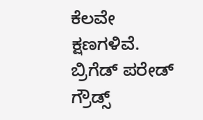ಕೆಲವೇ ಕ್ಷಣಗಳಿವೆ. ಬ್ರಿಗೆಡ್ ಪರೇಡ್ ಗ್ರೌಡ್ಸ್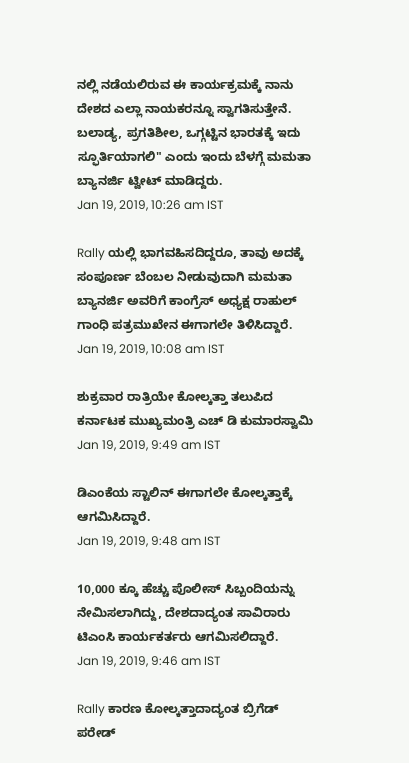ನಲ್ಲಿ ನಡೆಯಲಿರುವ ಈ ಕಾರ್ಯಕ್ರಮಕ್ಕೆ ನಾನು ದೇಶದ ಎಲ್ಲಾ ನಾಯಕರನ್ನೂ ಸ್ವಾಗತಿಸುತ್ತೇನೆ. ಬಲಾಡ್ಯ, ಪ್ರಗತಿಶೀಲ, ಒಗ್ಗಟ್ಟಿನ ಭಾರತಕ್ಕೆ ಇದು ಸ್ಫೂರ್ತಿಯಾಗಲಿ" ಎಂದು ಇಂದು ಬೆಳಗ್ಗೆ ಮಮತಾ ಬ್ಯಾನರ್ಜಿ ಟ್ವೀಟ್ ಮಾಡಿದ್ದರು.
Jan 19, 2019, 10:26 am IST

Rally ಯಲ್ಲಿ ಭಾಗವಹಿಸದಿದ್ದರೂ, ತಾವು ಅದಕ್ಕೆ ಸಂಪೂರ್ಣ ಬೆಂಬಲ ನೀಡುವುದಾಗಿ ಮಮತಾ ಬ್ಯಾನರ್ಜಿ ಅವರಿಗೆ ಕಾಂಗ್ರೆಸ್ ಅಧ್ಯಕ್ಷ ರಾಹುಲ್ ಗಾಂಧಿ ಪತ್ರಮುಖೇನ ಈಗಾಗಲೇ ತಿಳಿಸಿದ್ದಾರೆ.
Jan 19, 2019, 10:08 am IST

ಶುಕ್ರವಾರ ರಾತ್ರಿಯೇ ಕೋಲ್ಕತ್ತಾ ತಲುಪಿದ ಕರ್ನಾಟಕ ಮುಖ್ಯಮಂತ್ರಿ ಎಚ್ ಡಿ ಕುಮಾರಸ್ವಾಮಿ
Jan 19, 2019, 9:49 am IST

ಡಿಎಂಕೆಯ ಸ್ಟಾಲಿನ್ ಈಗಾಗಲೇ ಕೋಲ್ಕತ್ತಾಕ್ಕೆ ಆಗಮಿಸಿದ್ದಾರೆ.
Jan 19, 2019, 9:48 am IST

10,000 ಕ್ಕೂ ಹೆಚ್ಚು ಪೊಲೀಸ್ ಸಿಬ್ಬಂದಿಯನ್ನು ನೇಮಿಸಲಾಗಿದ್ದು, ದೇಶದಾದ್ಯಂತ ಸಾವಿರಾರು ಟಿಎಂಸಿ ಕಾರ್ಯಕರ್ತರು ಆಗಮಿಸಲಿದ್ದಾರೆ.
Jan 19, 2019, 9:46 am IST

Rally ಕಾರಣ ಕೋಲ್ಕತ್ತಾದಾದ್ಯಂತ ಬ್ರಿಗೆಡ್ ಪರೇಡ್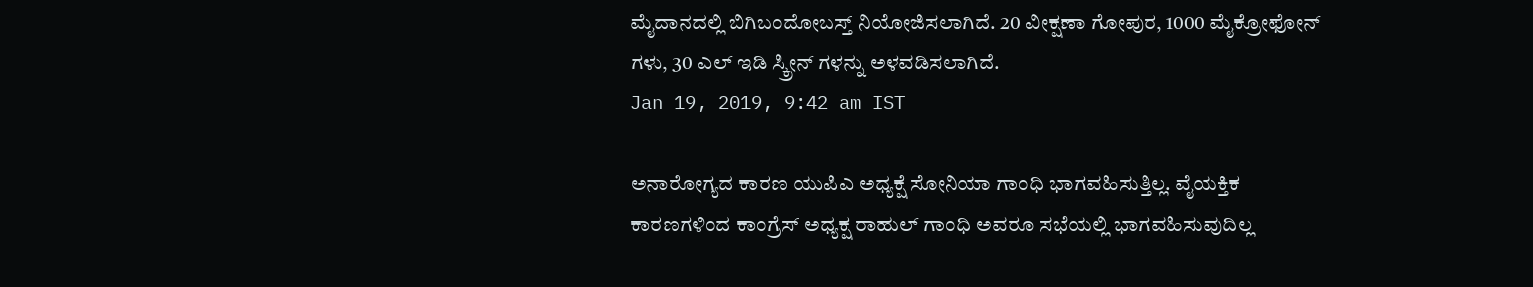ಮೈದಾನದಲ್ಲಿ ಬಿಗಿಬಂದೋಬಸ್ತ್ ನಿಯೋಜಿಸಲಾಗಿದೆ. 20 ವೀಕ್ಷಣಾ ಗೋಪುರ, 1000 ಮೈಕ್ರೋಫೋನ್ ಗಳು, 30 ಎಲ್ ಇಡಿ ಸ್ಕ್ರೀನ್ ಗಳನ್ನು ಅಳವಡಿಸಲಾಗಿದೆ.
Jan 19, 2019, 9:42 am IST

ಅನಾರೋಗ್ಯದ ಕಾರಣ ಯುಪಿಎ ಅಧ್ಯಕ್ಷೆ ಸೋನಿಯಾ ಗಾಂಧಿ ಭಾಗವಹಿಸುತ್ತಿಲ್ಲ. ವೈಯಕ್ತಿಕ ಕಾರಣಗಳಿಂದ ಕಾಂಗ್ರೆಸ್ ಅಧ್ಯಕ್ಷ ರಾಹುಲ್ ಗಾಂಧಿ ಅವರೂ ಸಭೆಯಲ್ಲಿ ಭಾಗವಹಿಸುವುದಿಲ್ಲ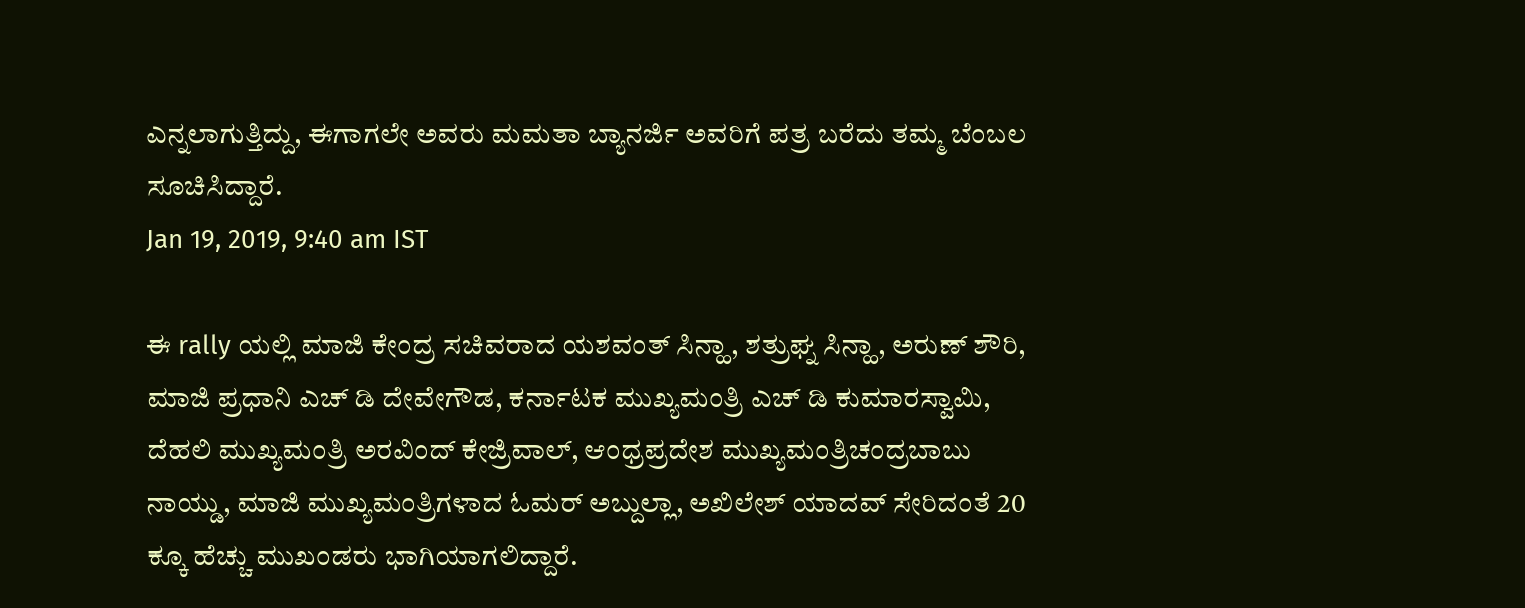ಎನ್ನಲಾಗುತ್ತಿದ್ದು, ಈಗಾಗಲೇ ಅವರು ಮಮತಾ ಬ್ಯಾನರ್ಜಿ ಅವರಿಗೆ ಪತ್ರ ಬರೆದು ತಮ್ಮ ಬೆಂಬಲ ಸೂಚಿಸಿದ್ದಾರೆ.
Jan 19, 2019, 9:40 am IST

ಈ rally ಯಲ್ಲಿ ಮಾಜಿ ಕೇಂದ್ರ ಸಚಿವರಾದ ಯಶವಂತ್ ಸಿನ್ಹಾ, ಶತ್ರುಘ್ನ ಸಿನ್ಹಾ, ಅರುಣ್ ಶೌರಿ, ಮಾಜಿ ಪ್ರಧಾನಿ ಎಚ್ ಡಿ ದೇವೇಗೌಡ, ಕರ್ನಾಟಕ ಮುಖ್ಯಮಂತ್ರಿ ಎಚ್ ಡಿ ಕುಮಾರಸ್ವಾಮಿ, ದೆಹಲಿ ಮುಖ್ಯಮಂತ್ರಿ ಅರವಿಂದ್ ಕೇಜ್ರಿವಾಲ್, ಆಂಧ್ರಪ್ರದೇಶ ಮುಖ್ಯಮಂತ್ರಿಚಂದ್ರಬಾಬು ನಾಯ್ಡು, ಮಾಜಿ ಮುಖ್ಯಮಂತ್ರಿಗಳಾದ ಓಮರ್ ಅಬ್ದುಲ್ಲಾ, ಅಖಿಲೇಶ್ ಯಾದವ್ ಸೇರಿದಂತೆ 20 ಕ್ಕೂ ಹೆಚ್ಚು ಮುಖಂಡರು ಭಾಗಿಯಾಗಲಿದ್ದಾರೆ.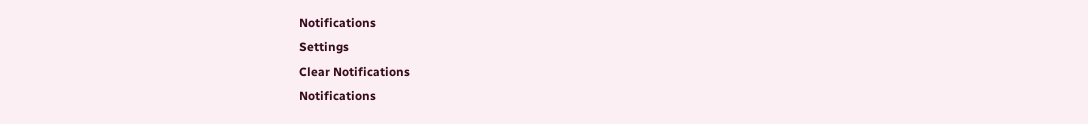Notifications
Settings
Clear Notifications
Notifications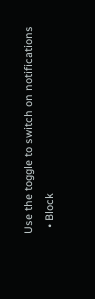Use the toggle to switch on notifications
  • Block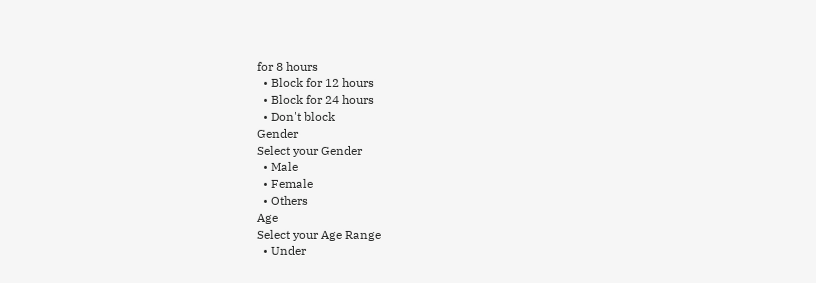for 8 hours
  • Block for 12 hours
  • Block for 24 hours
  • Don't block
Gender
Select your Gender
  • Male
  • Female
  • Others
Age
Select your Age Range
  • Under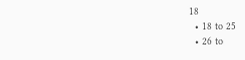18
  • 18 to 25
  • 26 to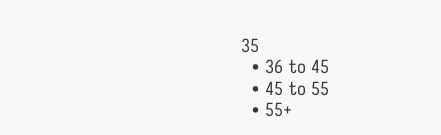35
  • 36 to 45
  • 45 to 55
  • 55+